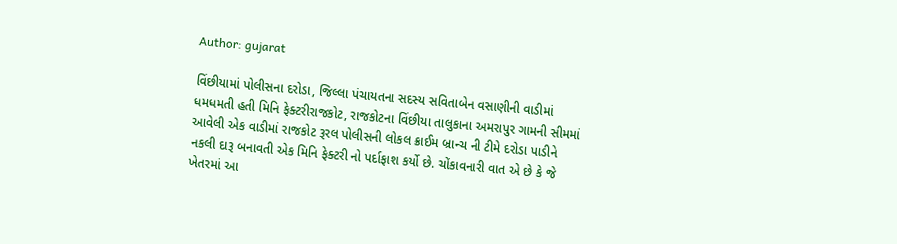Author: gujarat

વિંછીયામાં પોલીસના દરોડા, જિલ્લા પંચાયતના સદસ્ય સવિતાબેન વસાણીની વાડીમાં ધમધમતી હતી મિનિ ફેક્ટરીરાજકોટ, રાજકોટના વિંછીયા તાલુકાના અમરાપુર ગામની સીમમાં આવેલી એક વાડીમાં રાજકોટ રૂરલ પોલીસની લોકલ ક્રાઈમ બ્રાન્ચ ની ટીમે દરોડા પાડીને નકલી દારૂ બનાવતી એક મિનિ ફેક્ટરી નો પર્દાફાશ કર્યો છે. ચોંકાવનારી વાત એ છે કે જે ખેતરમાં આ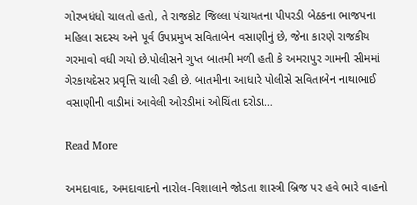ગોરખધંધો ચાલતો હતો, તે રાજકોટ જિલ્લા પંચાયતના પીપરડી બેઠકના ભાજપના મહિલા સદસ્ય અને પૂર્વ ઉપપ્રમુખ સવિતાબેન વસાણીનું છે, જેના કારણે રાજકીય ગરમાવો વધી ગયો છે.પોલીસને ગુપ્ત બાતમી મળી હતી કે અમરાપુર ગામની સીમમાં ગેરકાયદેસર પ્રવૃત્તિ ચાલી રહી છે. બાતમીના આધારે પોલીસે સવિતાબેન નાથાભાઈ વસાણીની વાડીમાં આવેલી ઓરડીમાં ઓચિંતા દરોડા…

Read More

અમદાવાદ, અમદાવાદનો નારોલ-વિશાલાને જોડતા શાસ્ત્રી બ્રિજ પર હવે ભારે વાહનો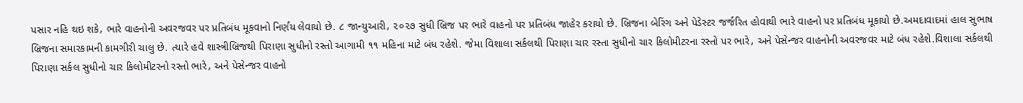પસાર નહિ થઇ શકે, ભારે વાહનોની અવરજવર પર પ્રતિબંધ મૂકવાનો નિર્ણય લેવાયો છે. ૮ જાન્યુઆરી, ૨૦૨૭ સુધી બ્રિજ પર ભારે વાહનો પર પ્રતિબંધ જાહેર કરાયો છે. બ્રિજના બેરિંગ અને પેડેસ્ટર જર્જરિત હોવાથી ભારે વાહનો પર પ્રતિબંધ મૂકાયો છે.અમદાવાદમાં હાલ સુભાષ બ્રિજના સમારકામની કામગીરી ચાલુ છે. ત્યારે હવે શાસ્ત્રીબ્રિજથી પિરાણા સુધીનો રસ્તો આગામી ૧૧ મહિના માટે બંધ રહેશે. જેમા વિશાલા સર્કલથી પિરાણા ચાર રસ્તા સુધીનો ચાર કિલોમીટરના રસ્તો પર ભારે, અને પેસેન્જર વાહનોની અવરજવર માટે બંધ રહેશે.વિશાલા સર્કલથી પિરાણા સર્કલ સુધીનો ચાર કિલોમીટરનો રસ્તો ભારે, અને પેસેન્જર વાહનો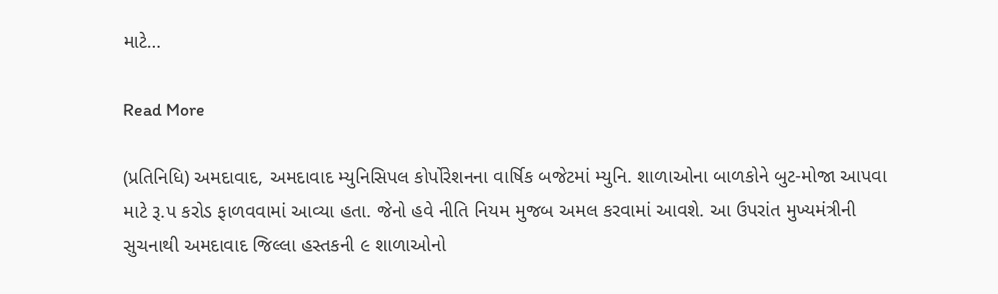માટે…

Read More

(પ્રતિનિધિ) અમદાવાદ, અમદાવાદ મ્યુનિસિપલ કોર્પોરેશનના વાર્ષિક બજેટમાં મ્યુનિ. શાળાઓના બાળકોને બુટ-મોજા આપવા માટે રૂ.પ કરોડ ફાળવવામાં આવ્યા હતા. જેનો હવે નીતિ નિયમ મુજબ અમલ કરવામાં આવશે. આ ઉપરાંત મુખ્યમંત્રીની સુચનાથી અમદાવાદ જિલ્લા હસ્તકની ૯ શાળાઓનો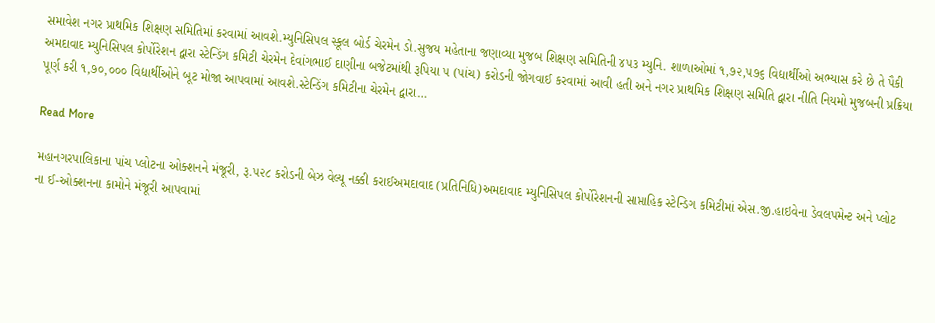સમાવેશ નગર પ્રાથમિક શિક્ષણ સમિતિમાં કરવામાં આવશે.મ્યુનિસિપલ સ્કૂલ બોર્ડ ચેરમેન ડો.સુજય મહેતાના જણાવ્યા મુજબ શિક્ષણ સમિતિની ૪૫૩ મ્યુનિ. શાળાઓમાં ૧,૭૨,૫૭૬ વિદ્યાર્થીઓ અભ્યાસ કરે છે તે પૈકી અમદાવાદ મ્યુનિસિપલ કોર્પોરેશન દ્વારા સ્ટેન્ડિંગ કમિટી ચેરમેન દેવાંગભાઈ દાણીના બજેટમાંથી રૂપિયા ૫ (પાંચ) કરોડની જોગવાઈ કરવામાં આવી હતી અને નગર પ્રાથમિક શિક્ષણ સમિતિ દ્વારા નીતિ નિયમો મુજબની પ્રક્રિયા પૂર્ણ કરી ૧,૭૦,૦૦૦ વિદ્યાર્થીઓને બૂટ મોજા આપવામાં આવશે.સ્ટેન્ડિંગ કમિટીના ચેરમેન દ્વારા…

Read More

મહાનગરપાલિકાના પાંચ પ્લોટના ઓક્શનને મંજૂરી, રૂ.૫૨૮ કરોડની બેઝ વેલ્યૂ નક્કી કરાઈઅમદાવાદ (પ્રતિનિધિ)અમદાવાદ મ્યુનિસિપલ કોર્પોરેશનની સાપ્તાહિક સ્ટેન્ડિગ કમિટીમાં એસ.જી.હાઇવેના ડેવલપમેન્ટ અને પ્લોટ ના ઈ-ઓક્શનના કામોને મંજૂરી આપવામાં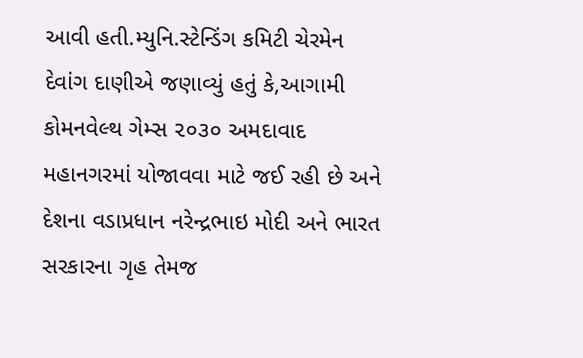આવી હતી.મ્યુનિ.સ્ટેન્ડિંગ કમિટી ચેરમેન દેવાંગ દાણીએ જણાવ્યું હતું કે,આગામી કોમનવેલ્થ ગેમ્સ ૨૦૩૦ અમદાવાદ મહાનગરમાં યોજાવવા માટે જઈ રહી છે અને દેશના વડાપ્રધાન નરેન્દ્રભાઇ મોદી અને ભારત સરકારના ગૃહ તેમજ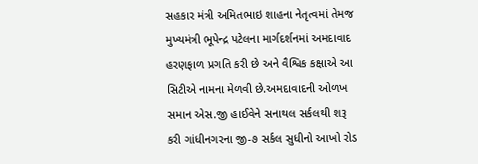સહકાર મંત્રી અમિતભાઇ શાહના નેતૃત્વમાં તેમજ મુખ્યમંત્રી ભૂપેન્દ્ર પટેલના માર્ગદર્શનમાં અમદાવાદ હરણફાળ પ્રગતિ કરી છે અને વૈશ્વિક કક્ષાએ આ સિટીએ નામના મેળવી છે.અમદાવાદની ઓળખ સમાન એસ.જી હાઈવેને સનાથલ સર્કલથી શરૂ કરી ગાંધીનગરના જી-૭ સર્કલ સુધીનો આખો રોડ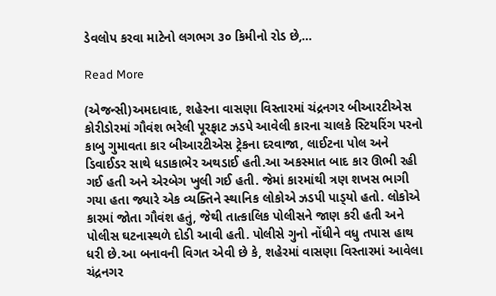ડેવલોપ કરવા માટેનો લગભગ ૩૦ કિમીનો રોડ છે,…

Read More

(એજન્સી)અમદાવાદ, શહેરના વાસણા વિસ્તારમાં ચંદ્રનગર બીઆરટીએસ કોરીડોરમાં ગૌવંશ ભરેલી પૂરફાટ ઝડપે આવેલી કારના ચાલકે સ્ટિયરિંગ પરનો કાબુ ગુમાવતા કાર બીઆરટીએસ ટ્રેકના દરવાજા, લાઈટના પોલ અને ડિવાઈડર સાથે ધડાકાભેર અથડાઈ હતી.આ અકસ્માત બાદ કાર ઊભી રહી ગઈ હતી અને એરબેગ ખુલી ગઈ હતી. જેમાં કારમાંથી ત્રણ શખસ ભાગી ગયા હતા જ્યારે એક વ્યક્તિને સ્થાનિક લોકોએ ઝડપી પાડ્‌યો હતો. લોકોએ કારમાં જોતા ગૌવંશ હતું, જેથી તાત્કાલિક પોલીસને જાણ કરી હતી અને પોલીસ ઘટનાસ્થળે દોડી આવી હતી. પોલીસે ગુનો નોંધીને વધુ તપાસ હાથ ધરી છે.આ બનાવની વિગત એવી છે કે, શહેરમાં વાસણા વિસ્તારમાં આવેલા ચંદ્રનગર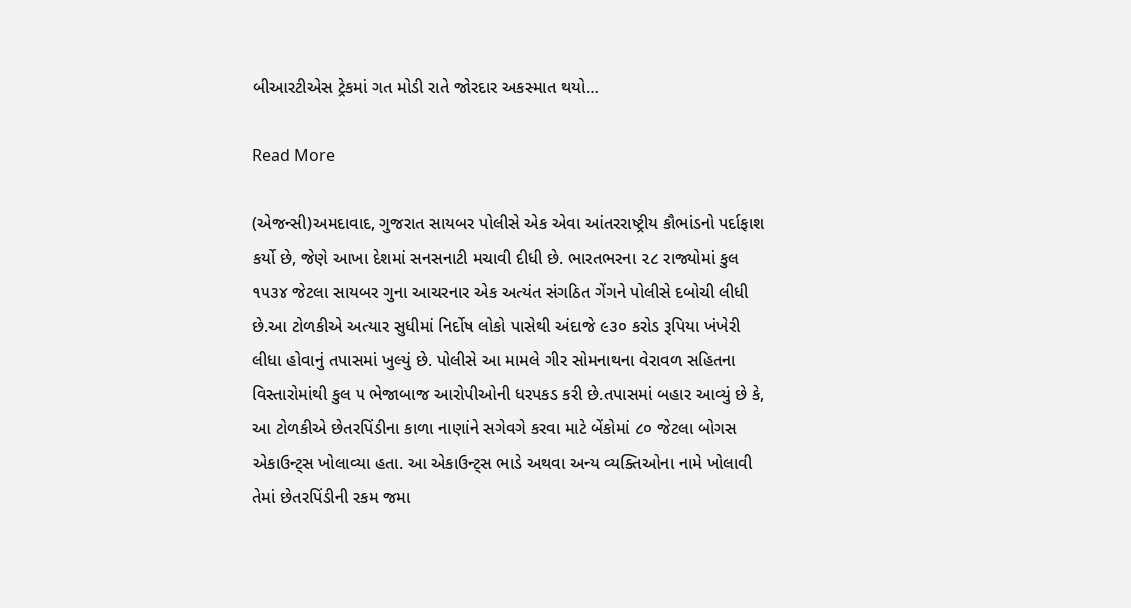બીઆરટીએસ ટ્રેકમાં ગત મોડી રાતે જોરદાર અકસ્માત થયો…

Read More

(એજન્સી)અમદાવાદ, ગુજરાત સાયબર પોલીસે એક એવા આંતરરાષ્ટ્રીય કૌભાંડનો પર્દાફાશ કર્યો છે, જેણે આખા દેશમાં સનસનાટી મચાવી દીધી છે. ભારતભરના ૨૮ રાજ્યોમાં કુલ ૧૫૩૪ જેટલા સાયબર ગુના આચરનાર એક અત્યંત સંગઠિત ગેંગને પોલીસે દબોચી લીધી છે.આ ટોળકીએ અત્યાર સુધીમાં નિર્દોષ લોકો પાસેથી અંદાજે ૯૩૦ કરોડ રૂપિયા ખંખેરી લીધા હોવાનું તપાસમાં ખુલ્યું છે. પોલીસે આ મામલે ગીર સોમનાથના વેરાવળ સહિતના વિસ્તારોમાંથી કુલ ૫ ભેજાબાજ આરોપીઓની ધરપકડ કરી છે.તપાસમાં બહાર આવ્યું છે કે, આ ટોળકીએ છેતરપિંડીના કાળા નાણાંને સગેવગે કરવા માટે બેંકોમાં ૮૦ જેટલા બોગસ એકાઉન્ટ્‌સ ખોલાવ્યા હતા. આ એકાઉન્ટ્‌સ ભાડે અથવા અન્ય વ્યક્તિઓના નામે ખોલાવી તેમાં છેતરપિંડીની રકમ જમા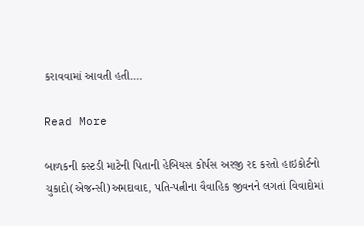કરાવવામાં આવતી હતી.…

Read More

બાળકની કસ્ટડી માટેની પિતાની હેબિયસ કોર્પસ અરજી રદ કરતો હાઇકોર્ટનો ચુકાદો(એજન્સી)અમદાવાદ, પતિ-પત્નીના વૈવાહિક જીવનને લગતાં વિવાદોમાં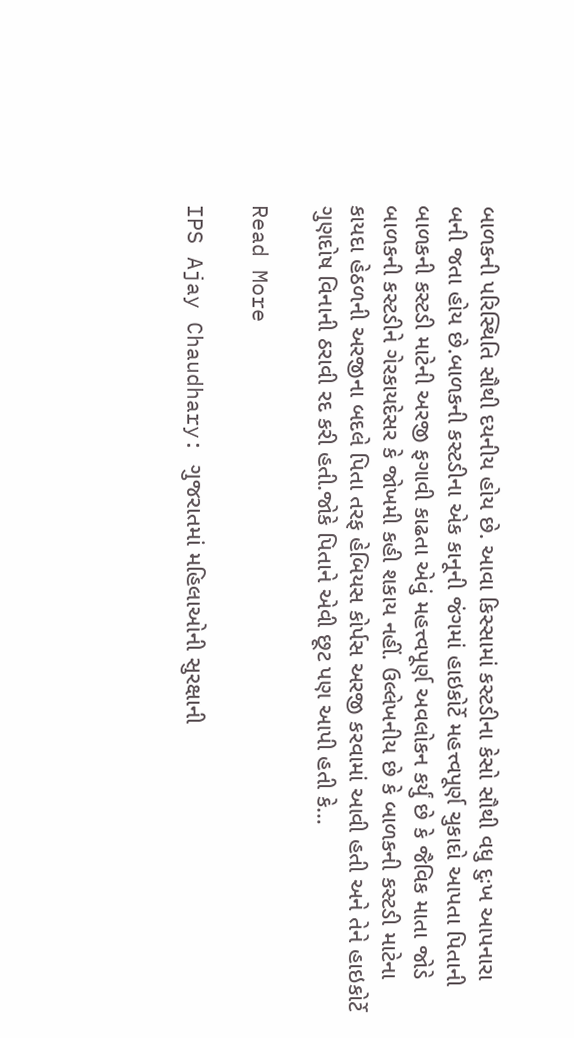બાળકની પરિસ્થિતિ સૌથી દયનીય હોય છે. આવા કિસ્સામાં કસ્ટડીના કેસો સૌથી વધુ દુઃખ આપનારા બની જતા હોય છે.બાળકની કસ્ટડીના એક કાનૂની જંગમાં હાઇકોર્ટે મહત્ત્વપૂર્ણ ચુકાદો આપતા પિતાની બાળકની કસ્ટડી માટેની અરજી ફગાવી કાઢતા એવું મહત્ત્વપૂર્ણ અવલોકન કર્યું છે કે જૈવિક માતા જોડે બાળકની કસ્ટડીને ગેરકાયદેસર કે જોખમી કહી શકાય નહીં. ઉલ્લેખનીય છે કે બાળકની કસ્ટડી માટેના કાયદા હેઠળની અરજીના બદલે પિતા તરફ હેબિયસ કોર્પસ અરજી કરવામાં આવી હતી અને તેને હાઇકોર્ટે ગુણદોષ વિનાની ઠરાવી રદ કરી હતી.જોકે પિતાને એવી છૂટ પણ આપી હતી કે…

Read More

IPS Ajay Chaudhary: ગુજરાતમાં મહિલાઓની સુરક્ષાની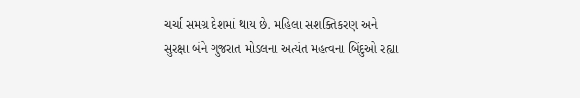ચર્ચા સમગ્ર દેશમાં થાય છે. મહિલા સશક્તિકરણ અને સુરક્ષા બંને ગુજરાત મોડલના અત્યંત મહત્વના બિંદુઓ રહ્યા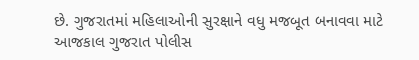છે. ગુજરાતમાં મહિલાઓની સુરક્ષાને વધુ મજબૂત બનાવવા માટે આજકાલ ગુજરાત પોલીસ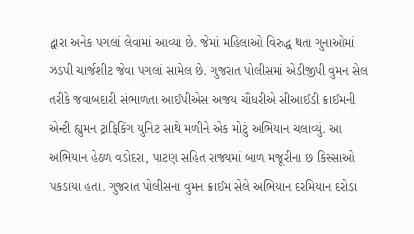દ્વારા અનેક પગલાં લેવામાં આવ્યા છે. જેમાં મહિલાઓ વિરુદ્ધ થતા ગુનાઓમાં ઝડપી ચાર્જશીટ જેવા પગલાં સામેલ છે. ગુજરાત પોલીસમાં એડીજીપી વુમન સેલ તરીકે જવાબદારી સંભાળતા આઈપીએસ અજય ચૌધરીએ સીઆઈડી ક્રાઈમની એન્ટી હ્યુમન ટ્રાફિકિંગ યુનિટ સાથે મળીને એક મોટું અભિયાન ચલાવ્યું. આ અભિયાન હેઠળ વડોદરા, પાટણ સહિત રાજ્યમાં બાળ મજૂરીના છ કિસ્સાઓ પકડાયા હતા. ગુજરાત પોલીસના વુમન ક્રાઈમ સેલે અભિયાન દરમિયાન દરોડા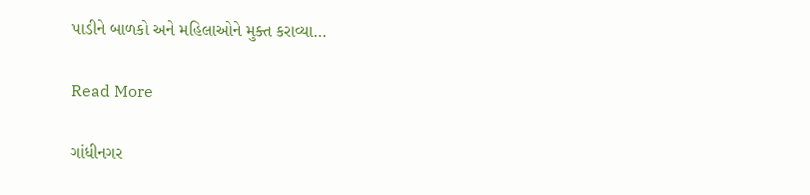પાડીને બાળકો અને મહિલાઓને મુક્ત કરાવ્યા…

Read More

ગાંધીનગર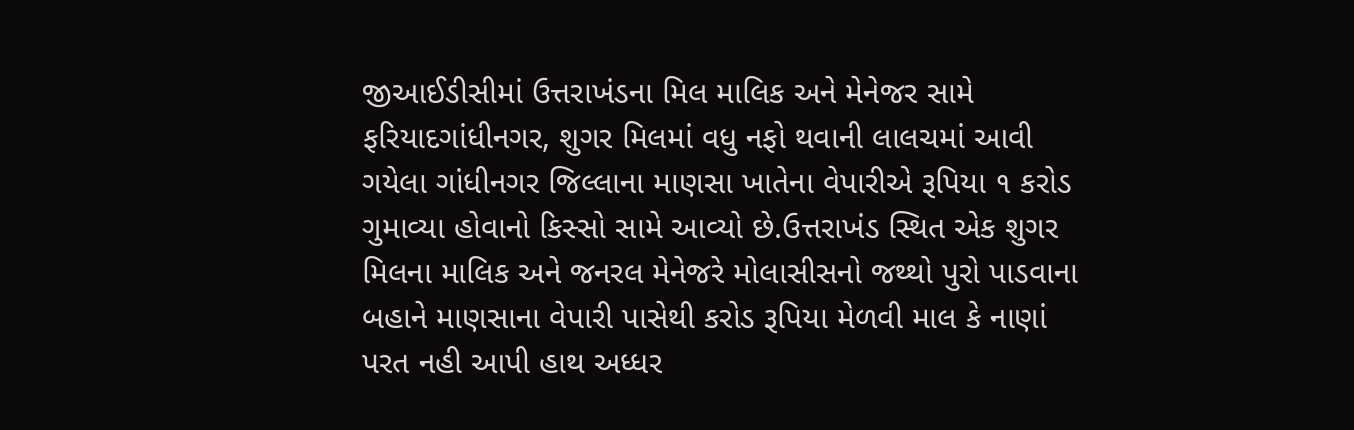જીઆઈડીસીમાં ઉત્તરાખંડના મિલ માલિક અને મેનેજર સામે ફરિયાદગાંધીનગર, શુગર મિલમાં વધુ નફો થવાની લાલચમાં આવી ગયેલા ગાંધીનગર જિલ્લાના માણસા ખાતેના વેપારીએ રૂપિયા ૧ કરોડ ગુમાવ્યા હોવાનો કિસ્સો સામે આવ્યો છે.ઉત્તરાખંડ સ્થિત એક શુગર મિલના માલિક અને જનરલ મેનેજરે મોલાસીસનો જથ્થો પુરો પાડવાના બહાને માણસાના વેપારી પાસેથી કરોડ રૂપિયા મેળવી માલ કે નાણાં પરત નહી આપી હાથ અધ્ધર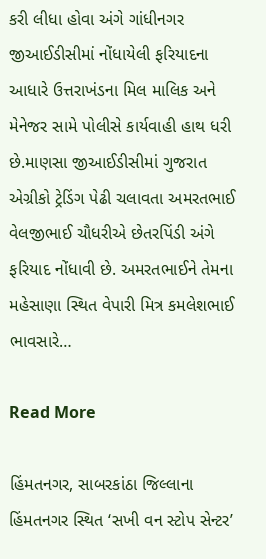કરી લીધા હોવા અંગે ગાંધીનગર જીઆઈડીસીમાં નોંધાયેલી ફરિયાદના આધારે ઉત્તરાખંડના મિલ માલિક અને મેનેજર સામે પોલીસે કાર્યવાહી હાથ ધરી છે.માણસા જીઆઈડીસીમાં ગુજરાત એગ્રીકો ટ્રેડિંગ પેઢી ચલાવતા અમરતભાઈ વેલજીભાઈ ચૌધરીએ છેતરપિંડી અંગે ફરિયાદ નોંધાવી છે. અમરતભાઈને તેમના મહેસાણા સ્થિત વેપારી મિત્ર કમલેશભાઈ ભાવસારે…

Read More

હિંમતનગર, સાબરકાંઠા જિલ્લાના હિંમતનગર સ્થિત ‘સખી વન સ્ટોપ સેન્ટર’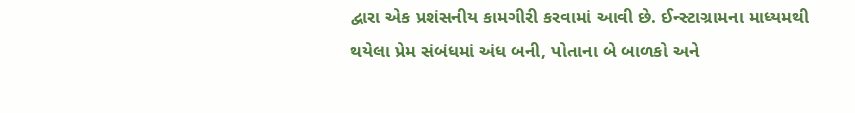દ્વારા એક પ્રશંસનીય કામગીરી કરવામાં આવી છે. ઈન્સ્ટાગ્રામના માધ્યમથી થયેલા પ્રેમ સંબંધમાં અંધ બની, પોતાના બે બાળકો અને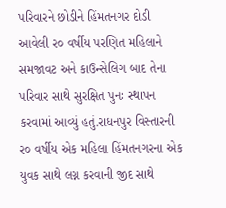પરિવારને છોડીને હિંમતનગર દોડી આવેલી ર૦ વર્ષીય પરણિત મહિલાને સમજાવટ અને કાઉન્સેલિગ બાદ તેના પરિવાર સાથે સુરક્ષિત પુનઃ સ્થાપન કરવામાં આવ્યું હતું.રાધનપુર વિસ્તારની ર૦ વર્ષીય એક મહિલા હિંમતનગરના એક યુવક સાથે લગ્ન કરવાની જીદ સાથે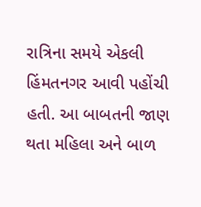રાત્રિના સમયે એકલી હિંમતનગર આવી પહોંચી હતી. આ બાબતની જાણ થતા મહિલા અને બાળ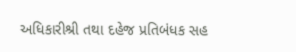અધિકારીશ્રી તથા દહેજ પ્રતિબંધક સહ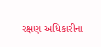રક્ષણ અધિકારીના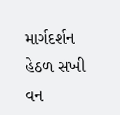માર્ગદર્શન હેઠળ સખી વન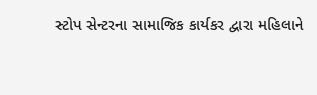સ્ટોપ સેન્ટરના સામાજિક કાર્યકર દ્વારા મહિલાને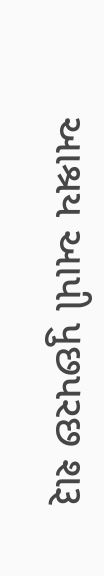આશ્રય આપી પુછપરછ શરૂ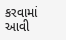કરવામાં આવી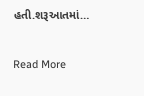હતી.શરૂઆતમાં…

Read More